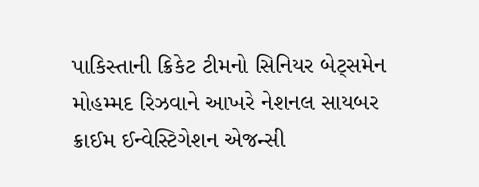પાકિસ્તાની ક્રિકેટ ટીમનો સિનિયર બેટ્સમેન મોહમ્મદ રિઝવાને આખરે નેશનલ સાયબર ક્રાઈમ ઈન્વેસ્ટિગેશન એજન્સી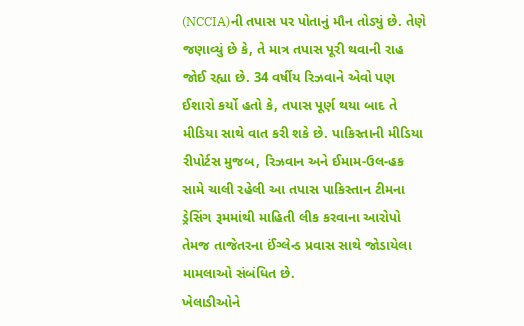(NCCIA)ની તપાસ પર પોતાનું મૌન તોડ્યું છે. તેણે જણાવ્યું છે કે, તે માત્ર તપાસ પૂરી થવાની રાહ જોઈ રહ્યા છે. 34 વર્ષીય રિઝવાને એવો પણ ઈશારો કર્યો હતો કે, તપાસ પૂર્ણ થયા બાદ તે મીડિયા સાથે વાત કરી શકે છે. પાકિસ્તાની મીડિયા રીપોર્ટસ મુજબ, રિઝવાન અને ઈમામ-ઉલ-હક સામે ચાલી રહેલી આ તપાસ પાકિસ્તાન ટીમના ડ્રેસિંગ રૂમમાંથી માહિતી લીક કરવાના આરોપો તેમજ તાજેતરના ઈંગ્લેન્ડ પ્રવાસ સાથે જોડાયેલા મામલાઓ સંબંધિત છે.
ખેલાડીઓને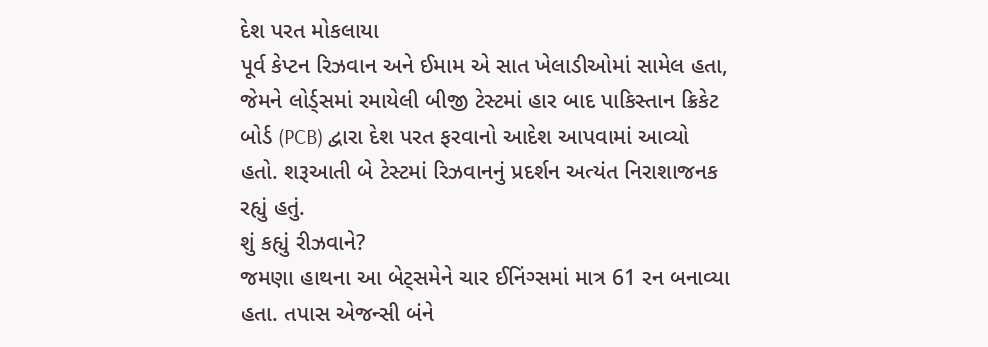દેશ પરત મોકલાયા
પૂર્વ કેપ્ટન રિઝવાન અને ઈમામ એ સાત ખેલાડીઓમાં સામેલ હતા, જેમને લોર્ડ્સમાં રમાયેલી બીજી ટેસ્ટમાં હાર બાદ પાકિસ્તાન ક્રિકેટ બોર્ડ (PCB) દ્વારા દેશ પરત ફરવાનો આદેશ આપવામાં આવ્યો હતો. શરૂઆતી બે ટેસ્ટમાં રિઝવાનનું પ્રદર્શન અત્યંત નિરાશાજનક રહ્યું હતું.
શું કહ્યું રીઝવાને?
જમણા હાથના આ બેટ્સમેને ચાર ઈનિંગ્સમાં માત્ર 61 રન બનાવ્યા હતા. તપાસ એજન્સી બંને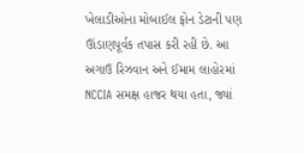ખેલાડીઓના મોબાઈલ ફોન ડેટાની પણ ઊંડાણપૂર્વક તપાસ કરી રહી છે. આ અગાઉ રિઝવાન અને ઈમામ લાહોરમાં NCCIA સમક્ષ હાજર થયા હતા, જ્યાં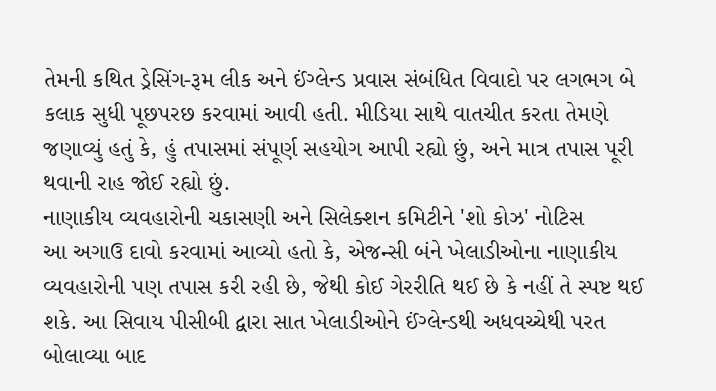તેમની કથિત ડ્રેસિંગ-રૂમ લીક અને ઈંગ્લેન્ડ પ્રવાસ સંબંધિત વિવાદો પર લગભગ બે કલાક સુધી પૂછપરછ કરવામાં આવી હતી. મીડિયા સાથે વાતચીત કરતા તેમણે જણાવ્યું હતું કે, હું તપાસમાં સંપૂર્ણ સહયોગ આપી રહ્યો છું, અને માત્ર તપાસ પૂરી થવાની રાહ જોઈ રહ્યો છું.
નાણાકીય વ્યવહારોની ચકાસણી અને સિલેક્શન કમિટીને 'શો કોઝ' નોટિસ
આ અગાઉ દાવો કરવામાં આવ્યો હતો કે, એજન્સી બંને ખેલાડીઓના નાણાકીય વ્યવહારોની પણ તપાસ કરી રહી છે, જેથી કોઈ ગેરરીતિ થઈ છે કે નહીં તે સ્પષ્ટ થઈ શકે. આ સિવાય પીસીબી દ્વારા સાત ખેલાડીઓને ઈંગ્લેન્ડથી અધવચ્ચેથી પરત બોલાવ્યા બાદ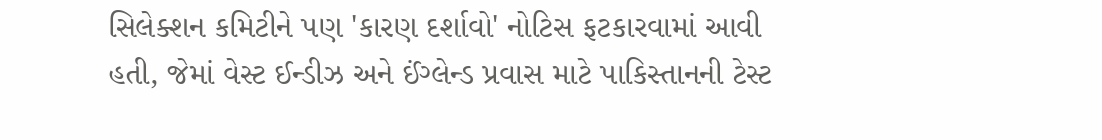સિલેક્શન કમિટીને પણ 'કારણ દર્શાવો' નોટિસ ફટકારવામાં આવી હતી, જેમાં વેસ્ટ ઈન્ડીઝ અને ઈંગ્લેન્ડ પ્રવાસ માટે પાકિસ્તાનની ટેસ્ટ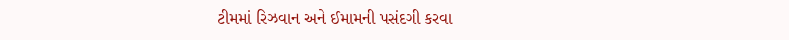ટીમમાં રિઝવાન અને ઈમામની પસંદગી કરવા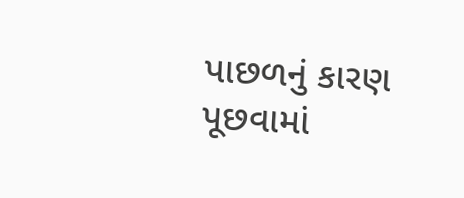પાછળનું કારણ પૂછવામાં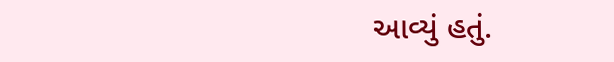આવ્યું હતું.